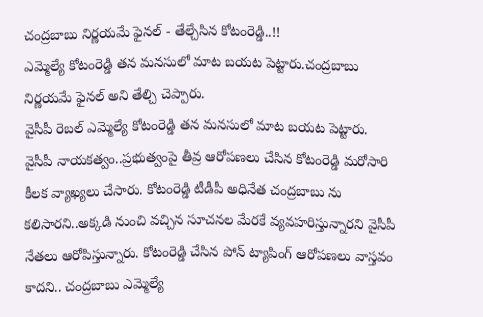చంద్రబాబు నిర్ణయమే ఫైనల్ - తేల్చేసిన కోటంరెడ్డి..!!
ఎమ్మెల్యే కోటంరెడ్డి తన మనసులో మాట బయట పెట్టారు.చంద్రబాబు నిర్ణయమే ఫైనల్ అని తేల్చి చెప్పారు.
వైసీపీ రెబల్ ఎమ్మెల్యే కోటంరెడ్డి తన మనసులో మాట బయట పెట్టారు. వైసీపీ నాయకత్వం..ప్రభుత్వంపై తీవ్ర ఆరోపణలు చేసిన కోటంరెడ్డి మరోసారి కీలక వ్యాఖ్యలు చేసారు. కోటంరెడ్డి టీడీపీ అధినేత చంద్రబాబు ను కలిసారని..అక్కడి నుంచి వచ్చిన సూచనల మేరకే వ్యవహరిస్తున్నారని వైసీపీ నేతలు ఆరోపిస్తున్నారు. కోటంరెడ్డి చేసిన పోన్ ట్యాపింగ్ ఆరోపణలు వాస్తవం కాదని.. చంద్రబాబు ఎమ్మెల్యే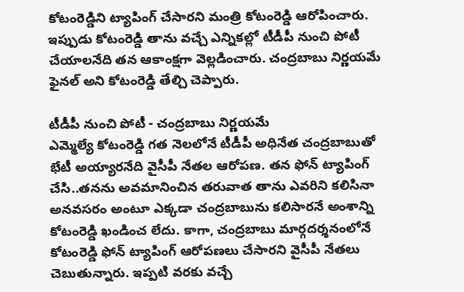కోటంరెడ్డిని ట్యాపింగ్ చేసారని మంత్రి కోటంరెడ్డి ఆరోపించారు. ఇప్పుడు కోటంరెడ్డి తాను వచ్చే ఎన్నికల్లో టీడీపీ నుంచి పోటీ చేయాలనేది తన ఆకాంక్షగా వెల్లడించారు. చంద్రబాబు నిర్ణయమే ఫైనల్ అని కోటంరెడ్డి తేల్చి చెప్పారు.

టీడీపీ నుంచి పోటీ - చంద్రబాబు నిర్ణయమే
ఎమ్మెల్యే కోటంరెడ్డి గత నెలలోనే టీడీపీ అధినేత చంద్రబాబుతో భేటీ అయ్యారనేది వైసీపీ నేతల ఆరోపణ. తన ఫోన్ ట్యాపింగ్ చేసి..తనను అవమానించిన తరువాత తాను ఎవరిని కలిసినా అనవసరం అంటూ ఎక్కడా చంద్రబాబును కలిసారనే అంశాన్ని కోటంరెడ్డి ఖండించ లేదు. కాగా, చంద్రబాబు మార్గదర్శనంలోనే కోటంరెడ్డి ఫోన్ ట్యాపింగ్ ఆరోపణలు చేసారని వైసీపీ నేతలు చెబుతున్నారు. ఇప్పటి వరకు వచ్చే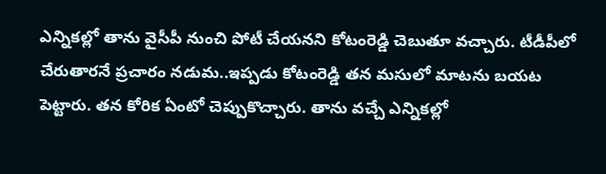ఎన్నికల్లో తాను వైసీపీ నుంచి పోటీ చేయనని కోటంరెడ్డి చెబుతూ వచ్చారు. టీడీపీలో చేరుతారనే ప్రచారం నడుమ..ఇప్పడు కోటంరెడ్డి తన మసులో మాటను బయట పెట్టారు. తన కోరిక ఏంటో చెప్పుకొచ్చారు. తాను వచ్చే ఎన్నికల్లో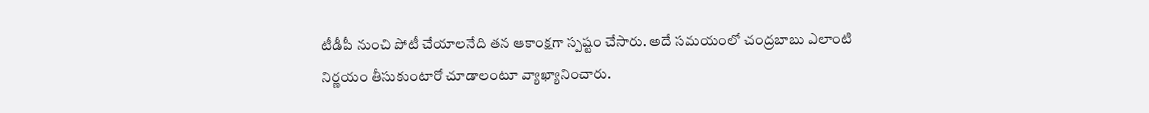టీడీపీ నుంచి పోటీ చేయాలనేది తన ఆకాంక్షగా స్పష్టం చేసారు. అదే సమయంలో చంద్రబాబు ఎలాంటి నిర్ణయం తీసుకుంటారో చూడాలంటూ వ్యాఖ్యానించారు.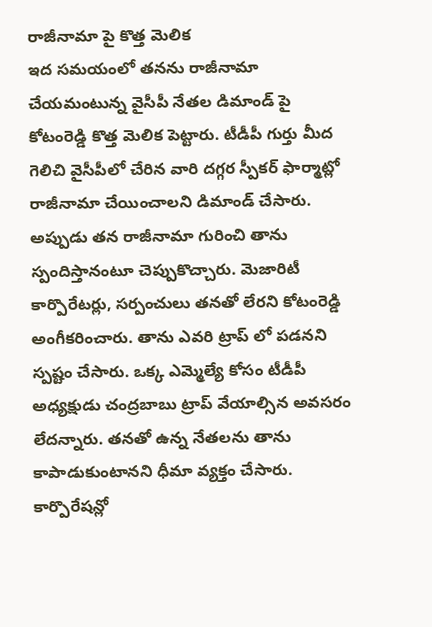రాజీనామా పై కొత్త మెలిక
ఇద సమయంలో తనను రాజీనామా చేయమంటున్న వైసీపీ నేతల డిమాండ్ పై కోటంరెడ్డి కొత్త మెలిక పెట్టారు. టీడీపీ గుర్తు మీద గెలిచి వైసీపీలో చేరిన వారి దగ్గర స్పీకర్ ఫార్మాట్లో రాజీనామా చేయించాలని డిమాండ్ చేసారు. అప్పుడు తన రాజీనామా గురించి తాను స్పందిస్తానంటూ చెప్పుకొచ్చారు. మెజారిటీ కార్పొరేటర్లు, సర్పంచులు తనతో లేరని కోటంరెడ్డి అంగీకరించారు. తాను ఎవరి ట్రాప్ లో పడనని స్పష్టం చేసారు. ఒక్క ఎమ్మెల్యే కోసం టీడీపీ అధ్యక్షుడు చంద్రబాబు ట్రాప్ వేయాల్సిన అవసరం లేదన్నారు. తనతో ఉన్న నేతలను తాను కాపాడుకుంటానని ధీమా వ్యక్తం చేసారు. కార్పొరేషన్లో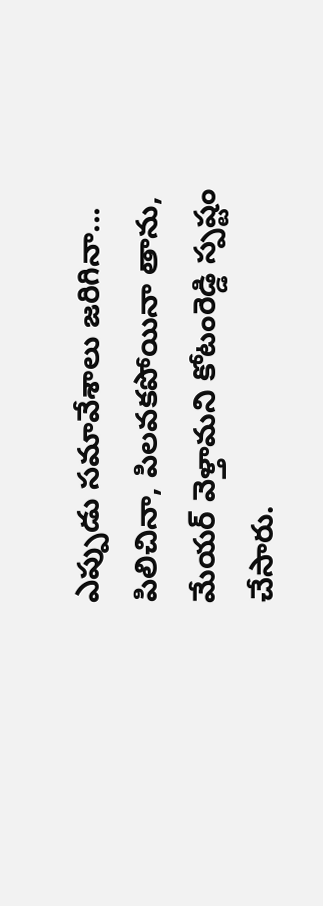ఎప్పుడు సమావేశాలు జరిగినా... పిలిచినా, పిలవకపోయినా తాను, మేయర్ వెళ్తామని కోటంరెడ్డి స్పష్టం చేసారు.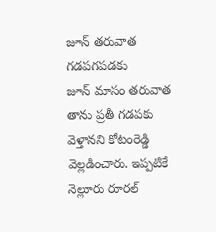జూన్ తరువాత గడపగపడకు
జూన్ మాసం తరువాత తాను ప్రతీ గడపకు వెళ్తానని కోటంరెడ్డి వెల్లడించారు. ఇప్పటికే నెల్లూరు రూరల్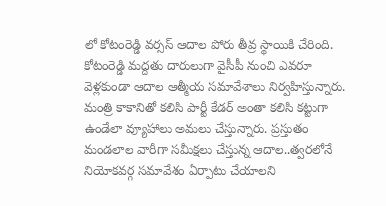లో కోటంరెడ్డి వర్సస్ ఆదాల పోరు తీవ్ర స్థాయికి చేరింది. కోటంరెడ్డి మద్దతు దారులుగా వైసీపీ నుంచి ఎవరూ వెళ్లకుండా ఆదాల ఆత్మీయ సమావేశాలు నిర్వహిస్తున్నారు. మంత్రి కాకానితో కలిసి పార్టీ కేడర్ అంతా కలిసి కట్టుగా ఉండేలా వ్యూహాలు అమలు చేస్తున్నారు. ప్రస్తుతం మండలాల వారీగా సమీక్షలు చేస్తున్న ఆదాల..త్వరలోనే నియోకవర్గ సమావేశం ఏర్పాటు చేయాలని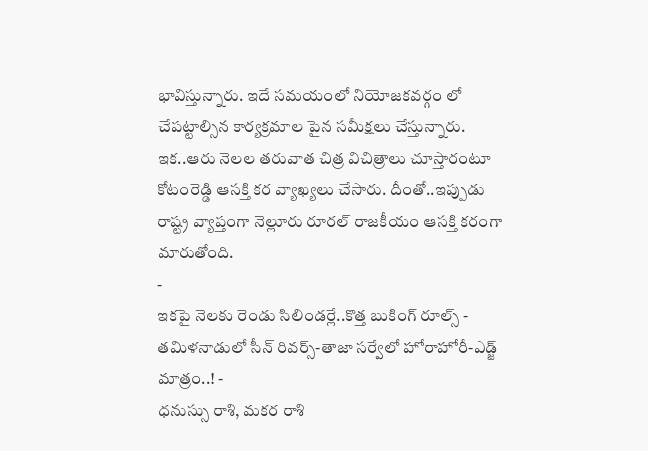భావిస్తున్నారు. ఇదే సమయంలో నియోజకవర్గం లో చేపట్టాల్సిన కార్యక్రమాల పైన సమీక్షలు చేస్తున్నారు. ఇక..ఆరు నెలల తరువాత చిత్ర విచిత్రాలు చూస్తారంటూ కోటంరెడ్డి ఆసక్తి కర వ్యాఖ్యలు చేసారు. దీంతో..ఇప్పుడు రాష్ట్ర వ్యాప్తంగా నెల్లూరు రూరల్ రాజకీయం ఆసక్తి కరంగా మారుతోంది.
-
ఇకపై నెలకు రెండు సిలిండర్లే..కొత్త బుకింగ్ రూల్స్ -
తమిళనాడులో సీన్ రివర్స్-తాజా సర్వేలో హోరాహోరీ-ఎడ్జ్ మాత్రం..! -
ధనుస్సు రాశి, మకర రాశి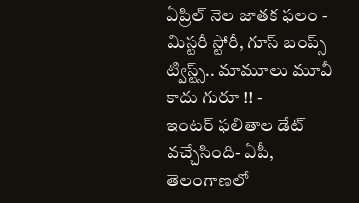ఏప్రిల్ నెల జాతక ఫలం -
మిస్టరీ స్టోరీ, గూస్ బంప్స్ ట్విస్ట్స్.. మామూలు మూవీ కాదు గురూ !! -
ఇంటర్ ఫలితాల డేట్ వచ్చేసింది- ఏపీ, తెలంగాణలో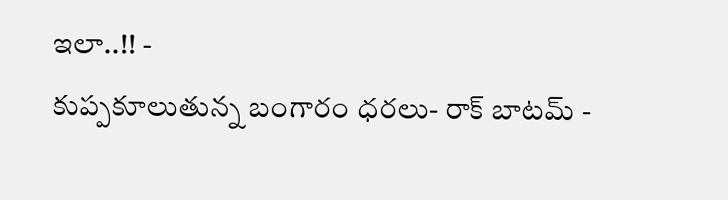ఇలా..!! -
కుప్పకూలుతున్న బంగారం ధరలు- రాక్ బాటమ్ -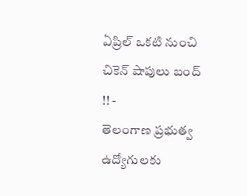ఏప్రిల్ ఒకటి నుంచి చికెన్ షాపులు బంద్ !! -
తెలంగాణ ప్రభుత్వ ఉద్యోగులకు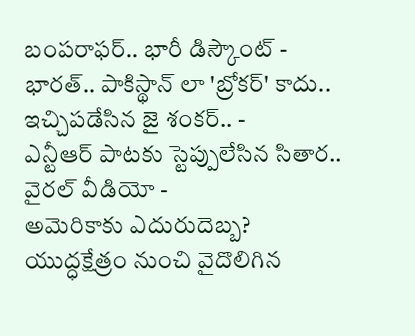బంపరాఫర్.. భారీ డిస్కౌంట్ -
భారత్.. పాకిస్థాన్ లా 'బ్రోకర్' కాదు.. ఇచ్చిపడేసిన జై శంకర్.. -
ఎన్టీఆర్ పాటకు స్టెప్పులేసిన సితార.. వైరల్ వీడియో -
అమెరికాకు ఎదురుదెబ్బ? యుద్ధక్షేత్రం నుంచి వైదొలిగిన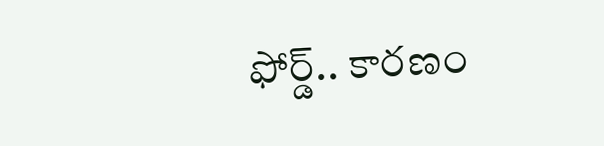ఫోర్డ్.. కారణం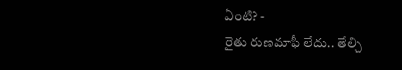ఏంటి? -
రైతు రుణమాఫీ లేదు.. తేల్చి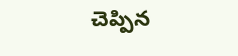చెప్పిన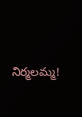నిర్మలమ్మ!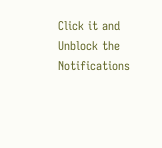Click it and Unblock the Notifications